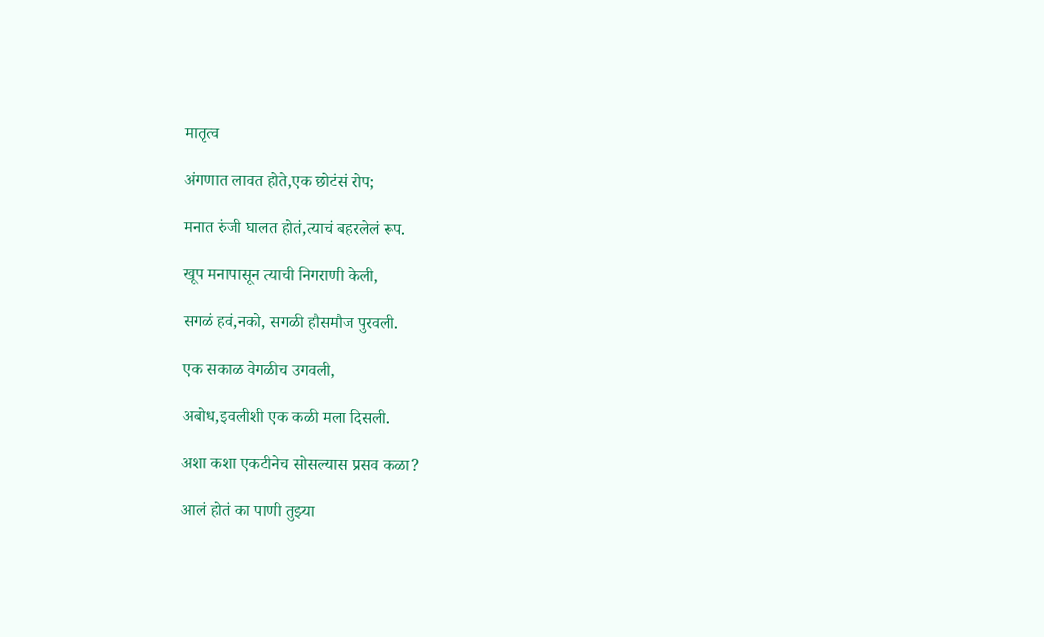मातृत्व

अंगणात लावत होते,एक छोटंसं रोप;

मनात रुंजी घालत होतं,त्याचं बहरलेलं रूप.

खूप मनापासून त्याची निगराणी केली,

सगळं हवं,नको, सगळी हौसमौज पुरवली.

एक सकाळ वेगळीच उगवली,

अबोध,इवलीशी एक कळी मला दिसली.

अशा कशा एकटीनेच सोसल्यास प्रसव कळा?

आलं होतं का पाणी तुझ्या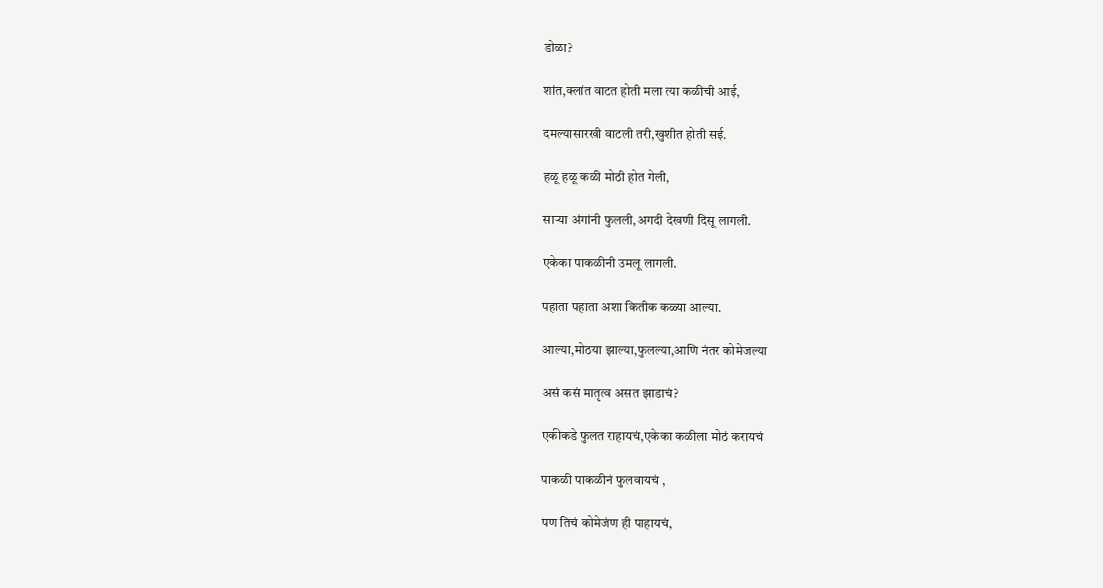डोळा?

शांत,क्लांत वाटत होती मला त्या कळीची आई,

दमल्यासारखी वाटली तरी,खुशीत होती सई.

हळू हळू कळी मोठी होत गेली,

साऱ्या अंगांनी फुलली,अगदी देखणी दिसू लागली.

एकेका पाकळीनी उमलू लागली.

पहाता पहाता अशा कितीक कळ्या आल्या.

आल्या,मोठया झाल्या,फुलल्या,आणि नंतर कोमेजल्या

असं कसं मातृत्व असत झाडाचं?

एकीकडे फुलत राहायचं,एकेका कळीला मोठं करायचं

पाकळी पाकळीनं फुलवायचं ,

पण तिचं कोमेजंण ही पाहायचं,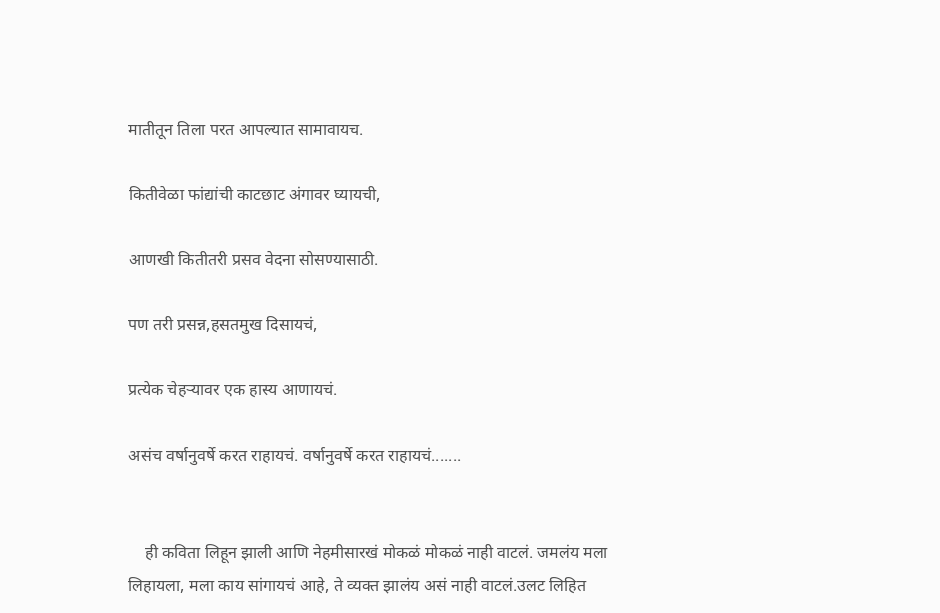मातीतून तिला परत आपल्यात सामावायच.

कितीवेळा फांद्यांची काटछाट अंगावर घ्यायची,

आणखी कितीतरी प्रसव वेदना सोसण्यासाठी.

पण तरी प्रसन्न,हसतमुख दिसायचं,

प्रत्येक चेहऱ्यावर एक हास्य आणायचं.

असंच वर्षानुवर्षे करत राहायचं. वर्षानुवर्षे करत राहायचं.......


    ही कविता लिहून झाली आणि नेहमीसारखं मोकळं मोकळं नाही वाटलं. जमलंय मला लिहायला, मला काय सांगायचं आहे, ते व्यक्त झालंय असं नाही वाटलं.उलट लिहित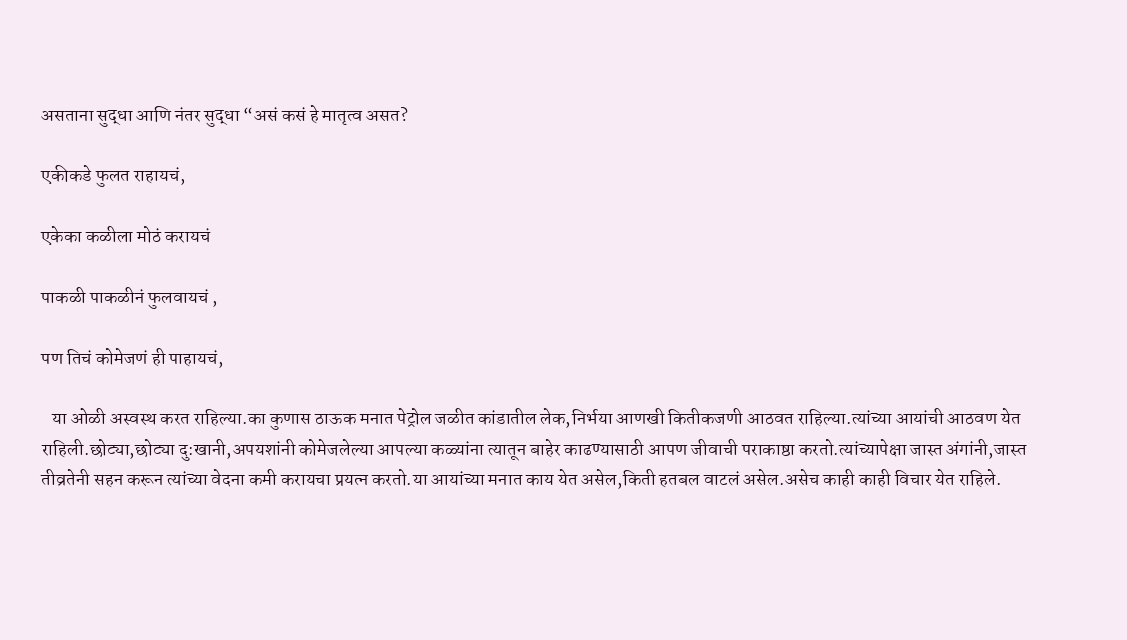असताना सुद्धा आणि नंतर सुद्धा “असं कसं हे मातृत्व असत?

एकीकडे फुलत राहायचं,

एकेका कळीला मोठं करायचं

पाकळी पाकळीनं फुलवायचं ,

पण तिचं कोमेजणं ही पाहायचं,

   या ओळी अस्वस्थ करत राहिल्या.का कुणास ठाऊक मनात पेट्रोल जळीत कांडातील लेक,निर्भया आणखी कितीकजणी आठवत राहिल्या.त्यांच्या आयांची आठवण येत राहिली.छोट्या,छोट्या दु:खानी,अपयशांनी कोमेजलेल्या आपल्या कळ्यांना त्यातून बाहेर काढण्यासाठी आपण जीवाची पराकाष्ठा करतो.त्यांच्यापेक्षा जास्त अंगांनी,जास्त तीव्रतेनी सहन करून त्यांच्या वेदना कमी करायचा प्रयत्न करतो.या आयांच्या मनात काय येत असेल,किती हतबल वाटलं असेल.असेच काही काही विचार येत राहिले.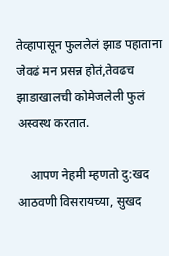तेव्हापासून फुललेलं झाड पहाताना जेवढं मन प्रसन्न होतं,तेवढच झाडाखालची कोमेजलेली फुलं अस्वस्थ करतात.

    आपण नेहमी म्हणतो दु:खद आठवणी विसरायच्या, सुखद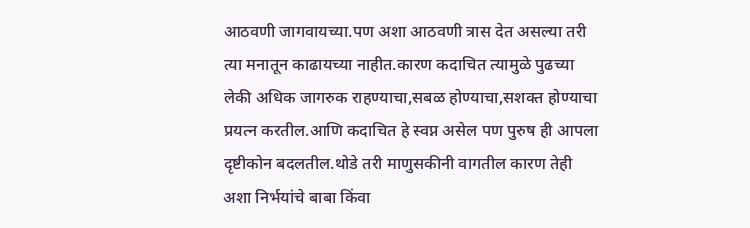आठवणी जागवायच्या.पण अशा आठवणी त्रास देत असल्या तरी त्या मनातून काढायच्या नाहीत.कारण कदाचित त्यामुळे पुढच्या लेकी अधिक जागरुक राहण्याचा,सबळ होण्याचा,सशक्त होण्याचा प्रयत्न करतील.आणि कदाचित हे स्वप्न असेल पण पुरुष ही आपला दृष्टीकोन बदलतील.थोडे तरी माणुसकीनी वागतील कारण तेही अशा निर्भयांचे बाबा किंवा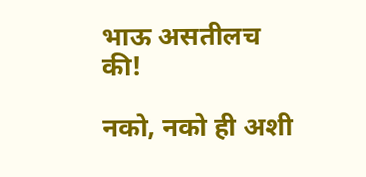भाऊ असतीलच की!

नको, नको ही अशी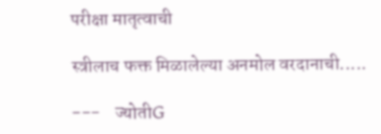परीक्षा मातृत्वाची

स्त्रीलाच फक्त मिळालेल्या अनमोल वरदानाची.....

---    ज्योतीG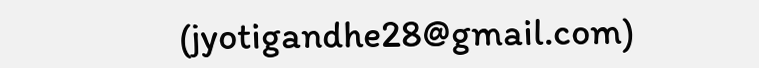(jyotigandhe28@gmail.com)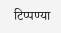टिप्पण्या